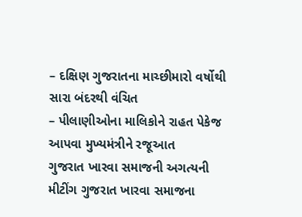– દક્ષિણ ગુજરાતના માચ્છીમારો વર્ષોથી સારા બંદરથી વંચિત
– પીલાણીઓના માલિકોને રાહત પેકેજ આપવા મુખ્યમંત્રીને રજૂઆત
ગુજરાત ખારવા સમાજની અગત્યની મીટીંગ ગુજરાત ખારવા સમાજના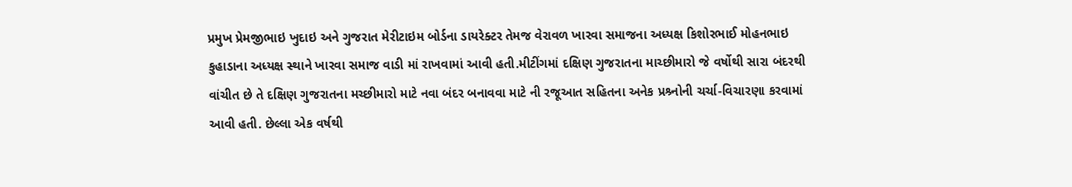પ્રમુખ પ્રેમજીભાઇ ખુદાઇ અને ગુજરાત મેરીટાઇમ બોર્ડના ડાયરેક્ટર તેમજ વેરાવળ ખારવા સમાજના અધ્યક્ષ કિશોરભાઈ મોહનભાઇ કુહાડાના અધ્યક્ષ સ્થાને ખારવા સમાજ વાડી માં રાખવામાં આવી હતી.મીટીંગમાં દક્ષિણ ગુજરાતના માચ્છીમારો જે વર્ષોથી સારા બંદરથી વાંચીત છે તે દક્ષિણ ગુજરાતના મચ્છીમારો માટે નવા બંદર બનાવવા માટે ની રજૂઆત સહિતના અનેક પ્રશ્ર્નોની ચર્ચા-વિચારણા કરવામાં આવી હતી. છેલ્લા એક વર્ષથી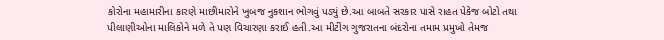કોરોના મહામારીના કારણે માછીમારોને ખુબજ નુકશાન ભોગવું પડ્યું છે.આ બાબતે સરકાર પાસે રાહત પેકેજ બોટો તથા પીલાણીઓના માલિકોને મળે તે પણ વિચારણા કરાઈ હતી.આ મીટીંગ ગુજરાતના બંદરોના તમામ પ્રમુખો તેમજ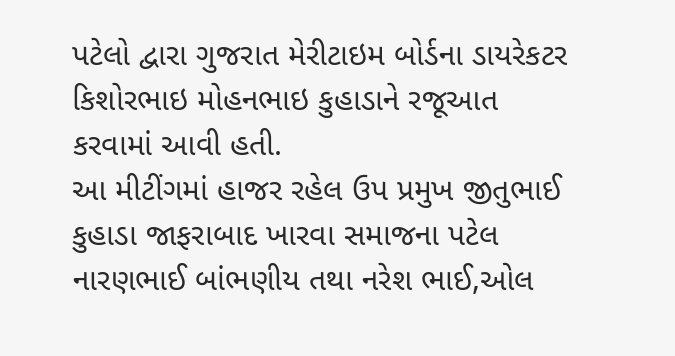પટેલો દ્વારા ગુજરાત મેરીટાઇમ બોર્ડના ડાયરેકટર કિશોરભાઇ મોહનભાઇ કુહાડાને રજૂઆત કરવામાં આવી હતી.
આ મીટીંગમાં હાજર રહેલ ઉપ પ્રમુખ જીતુભાઈ કુહાડા જાફરાબાદ ખારવા સમાજના પટેલ નારણભાઈ બાંભણીય તથા નરેશ ભાઈ,ઓલ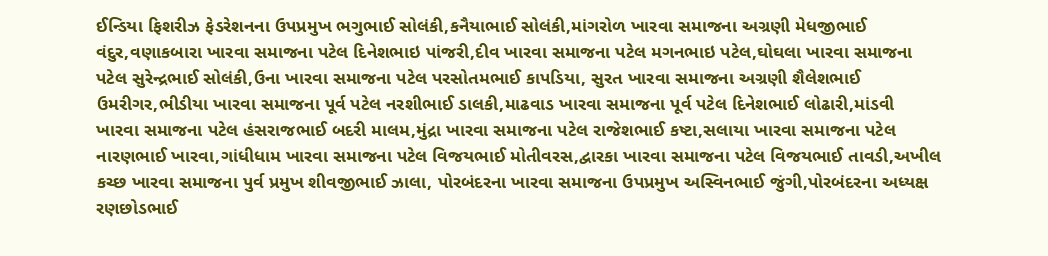ઈન્ડિયા ફિશરીઝ ફેડરેશનના ઉપપ્રમુખ ભગુભાઈ સોલંકી,કનૈયાભાઈ સોલંકી,માંગરોળ ખારવા સમાજના અગ્રણી મેધજીભાઈ વંદુર,વણાકબારા ખારવા સમાજના પટેલ દિનેશભાઇ પાંજરી,દીવ ખારવા સમાજના પટેલ મગનભાઇ પટેલ,ઘોઘલા ખારવા સમાજના પટેલ સુરેન્દ્રભાઈ સોલંકી,ઉના ખારવા સમાજના પટેલ પરસોતમભાઈ કાપડિયા, સુરત ખારવા સમાજના અગ્રણી શૈલેશભાઈ ઉમરીગર,ભીડીયા ખારવા સમાજના પૂર્વ પટેલ નરશીભાઈ ડાલકી,માઢવાડ ખારવા સમાજના પૂર્વ પટેલ દિનેશભાઈ લોઢારી,માંડવી ખારવા સમાજના પટેલ હંસરાજભાઈ બદરી માલમ,મુંદ્રા ખારવા સમાજના પટેલ રાજેશભાઈ કષ્ટા,સલાયા ખારવા સમાજના પટેલ નારણભાઈ ખારવા,ગાંધીધામ ખારવા સમાજના પટેલ વિજયભાઈ મોતીવરસ,દ્વારકા ખારવા સમાજના પટેલ વિજયભાઈ તાવડી,અખીલ કચ્છ ખારવા સમાજના પુર્વ પ્રમુખ શીવજીભાઈ ઝાલા, પોરબંદરના ખારવા સમાજના ઉપપ્રમુખ અસ્વિનભાઈ જુંગી,પોરબંદરના અધ્યક્ષ રણછોડભાઈ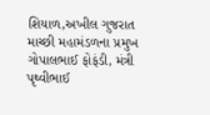શિયાળ,અખીલ ગુજરાત માચ્છી મહામંડળના પ્રમુખ ગોપાલભાઈ ફોફંડી, મંત્રી પૃથ્વીભાઈ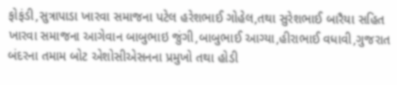ફોફંડી,સુત્રાપાડા ખારવા સમાજના પટેલ હરેશભાઈ ગોહેલ,તથા સુરેશભાઈ બારૈયા સહિત ખારવા સમાજના આગેવાન બાબુભાઇ જુંગી,બાબુભાઈ આગ્યા,હીરાભાઈ વધાવી,ગુજરાત બંદરના તમામ બોટ એશોસીએસનના પ્રમુખો તથા હોડી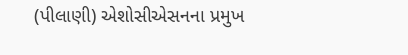(પીલાણી) એશોસીએસનના પ્રમુખ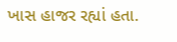ખાસ હાજર રહ્યાં હતા.